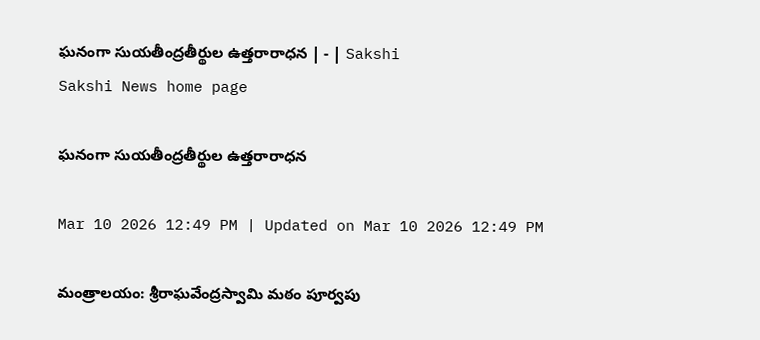ఘనంగా సుయతీంద్రతీర్థుల ఉత్తరారాధన | - | Sakshi
Sakshi News home page

ఘనంగా సుయతీంద్రతీర్థుల ఉత్తరారాధన

Mar 10 2026 12:49 PM | Updated on Mar 10 2026 12:49 PM

మంత్రాలయం: శ్రీరాఘవేంద్రస్వామి మఠం పూర్వపు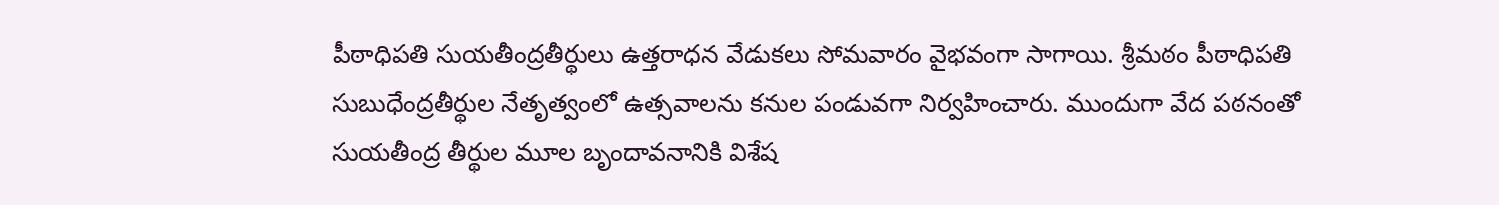పీఠాధిపతి సుయతీంద్రతీర్థులు ఉత్తరాధన వేడుకలు సోమవారం వైభవంగా సాగాయి. శ్రీమఠం పీఠాధిపతి సుబుధేంద్రతీర్థుల నేతృత్వంలో ఉత్సవాలను కనుల పండువగా నిర్వహించారు. ముందుగా వేద పఠనంతో సుయతీంద్ర తీర్థుల మూల బృందావనానికి విశేష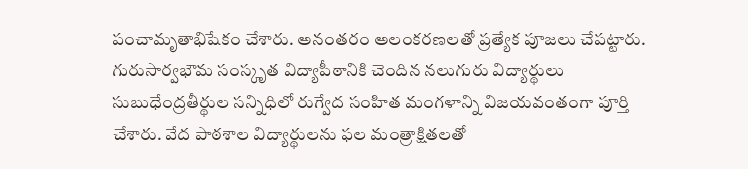పంచామృతాభిషేకం చేశారు. అనంతరం అలంకరణలతో ప్రత్యేక పూజలు చేపట్టారు. గురుసార్వభౌమ సంస్కృత విద్యాపీఠానికి చెందిన నలుగురు విద్యార్థులు సుబుధేంద్రతీర్థుల సన్నిధిలో రుగ్వేద సంహిత మంగళాన్ని విజయవంతంగా పూర్తి చేశారు. వేద పాఠశాల విద్యార్థులను ఫల మంత్రాక్షితలతో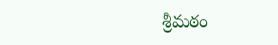శ్రీమఠం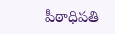పీఠాధిపతి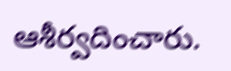ఆశీర్వదించారు.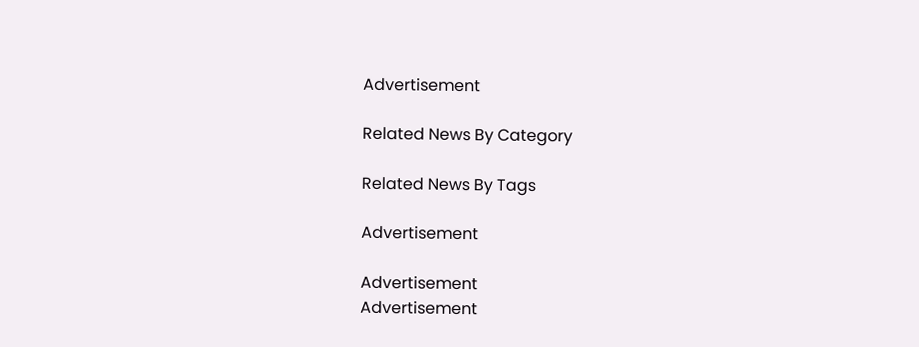Advertisement

Related News By Category

Related News By Tags

Advertisement

Advertisement
Advertisement